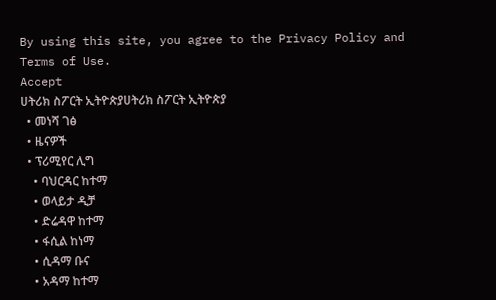By using this site, you agree to the Privacy Policy and Terms of Use.
Accept
ሀትሪክ ስፖርት ኢትዮጵያሀትሪክ ስፖርት ኢትዮጵያ
  • መነሻ ገፅ
  • ዜናዎች
  • ፕሪሚየር ሊግ
    • ባህርዳር ከተማ
    • ወላይታ ዲቻ
    • ድሬዳዋ ከተማ
    • ፋሲል ከነማ
    • ሲዳማ ቡና
    • አዳማ ከተማ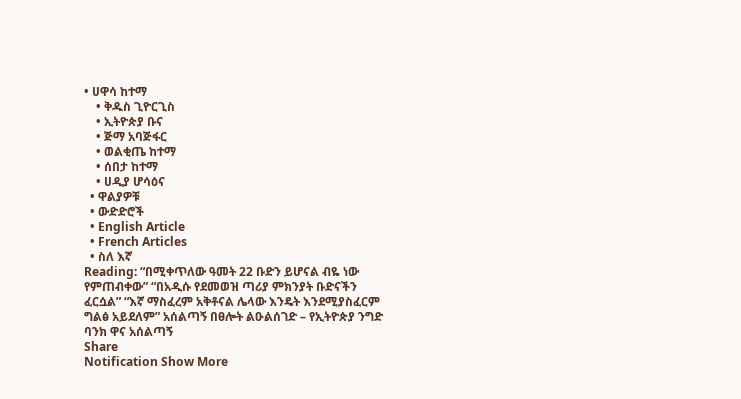• ሀዋሳ ከተማ
    • ቅዱስ ጊዮርጊስ
    • ኢትዮጵያ ቡና
    • ጅማ አባጅፋር
    • ወልቂጤ ከተማ
    • ሰበታ ከተማ
    • ሀዲያ ሆሳዕና
  • ዋልያዎቹ
  • ውድድሮች
  • English Article
  • French Articles
  • ስለ እኛ
Reading: “በሚቀጥለው ዓመት 22 ቡድን ይሆናል ብዬ ነው የምጠብቀው” “በአዲሱ የደመወዝ ጣሪያ ምክንያት ቡድናችን ፈርሷል” “እኛ ማስፈረም አቅቶናል ሌላው እንዴት እንደሚያስፈርም ግልፅ አይደለም” አሰልጣኝ በፀሎት ልዑልሰገድ – የኢትዮጵያ ንግድ ባንክ ዋና አሰልጣኝ
Share
Notification Show More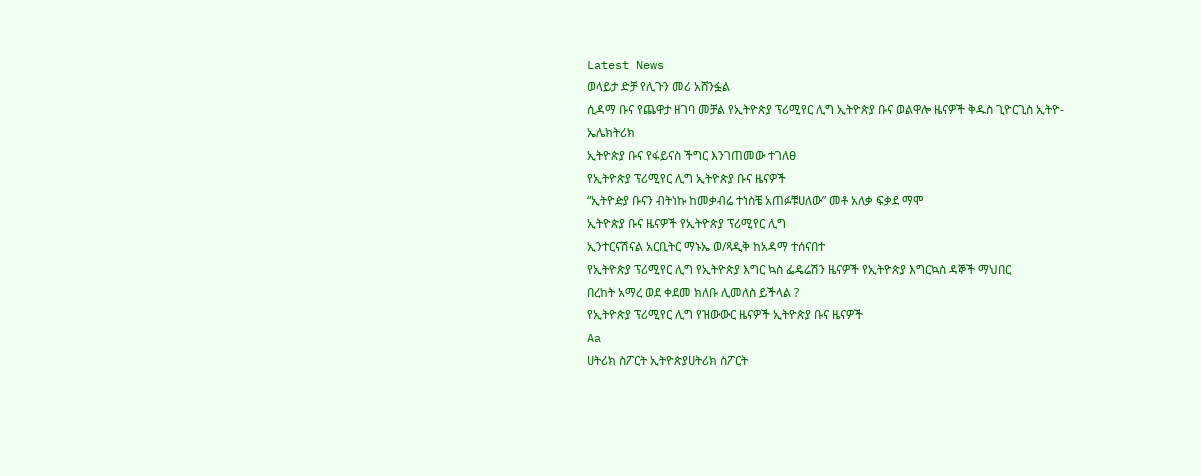Latest News
ወላይታ ድቻ የሊጉን መሪ አሸንፏል
ሲዳማ ቡና የጨዋታ ዘገባ መቻል የኢትዮጵያ ፕሪሚየር ሊግ ኢትዮጵያ ቡና ወልዋሎ ዜናዎች ቅዱስ ጊዮርጊስ ኢትዮ-ኤሌክትሪክ
ኢትዮጵያ ቡና የፋይናስ ችግር እንገጠመው ተገለፀ
የኢትዮጵያ ፕሪሚየር ሊግ ኢትዮጵያ ቡና ዜናዎች
“ኢትዮዽያ ቡናን ብትነኩ ከመቃብሬ ተነስቼ አጠፉቹሀለው” መቶ አለቃ ፍቃደ ማሞ
ኢትዮጵያ ቡና ዜናዎች የኢትዮጵያ ፕሪሚየር ሊግ
ኢንተርናሽናል አርቢትር ማኑኤ ወ/ጻዲቅ ከአዳማ ተሰናበተ
የኢትዮጵያ ፕሪሚየር ሊግ የኢትዮጵያ እግር ኳስ ፌዴሬሽን ዜናዎች የኢትዮጵያ እግርኳስ ዳኞች ማህበር
በረከት አማረ ወደ ቀደመ ክለቡ ሊመለስ ይችላል ?
የኢትዮጵያ ፕሪሚየር ሊግ የዝውውር ዜናዎች ኢትዮጵያ ቡና ዜናዎች
Aa
ሀትሪክ ስፖርት ኢትዮጵያሀትሪክ ስፖርት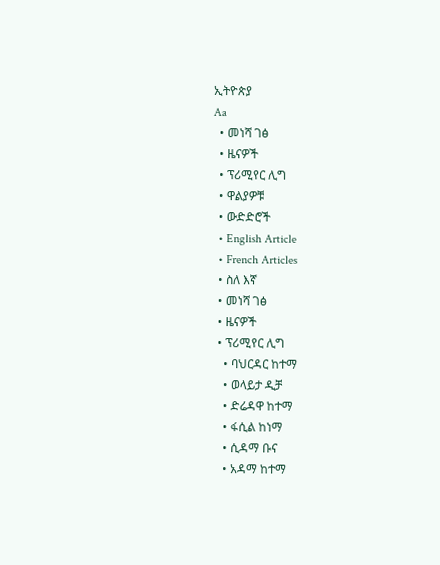ኢትዮጵያ
Aa
  • መነሻ ገፅ
  • ዜናዎች
  • ፕሪሚየር ሊግ
  • ዋልያዎቹ
  • ውድድሮች
  • English Article
  • French Articles
  • ስለ እኛ
  • መነሻ ገፅ
  • ዜናዎች
  • ፕሪሚየር ሊግ
    • ባህርዳር ከተማ
    • ወላይታ ዲቻ
    • ድሬዳዋ ከተማ
    • ፋሲል ከነማ
    • ሲዳማ ቡና
    • አዳማ ከተማ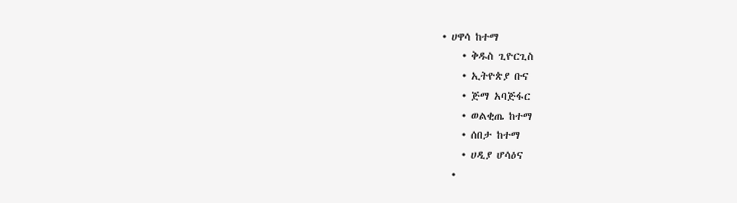• ሀዋሳ ከተማ
    • ቅዱስ ጊዮርጊስ
    • ኢትዮጵያ ቡና
    • ጅማ አባጅፋር
    • ወልቂጤ ከተማ
    • ሰበታ ከተማ
    • ሀዲያ ሆሳዕና
  •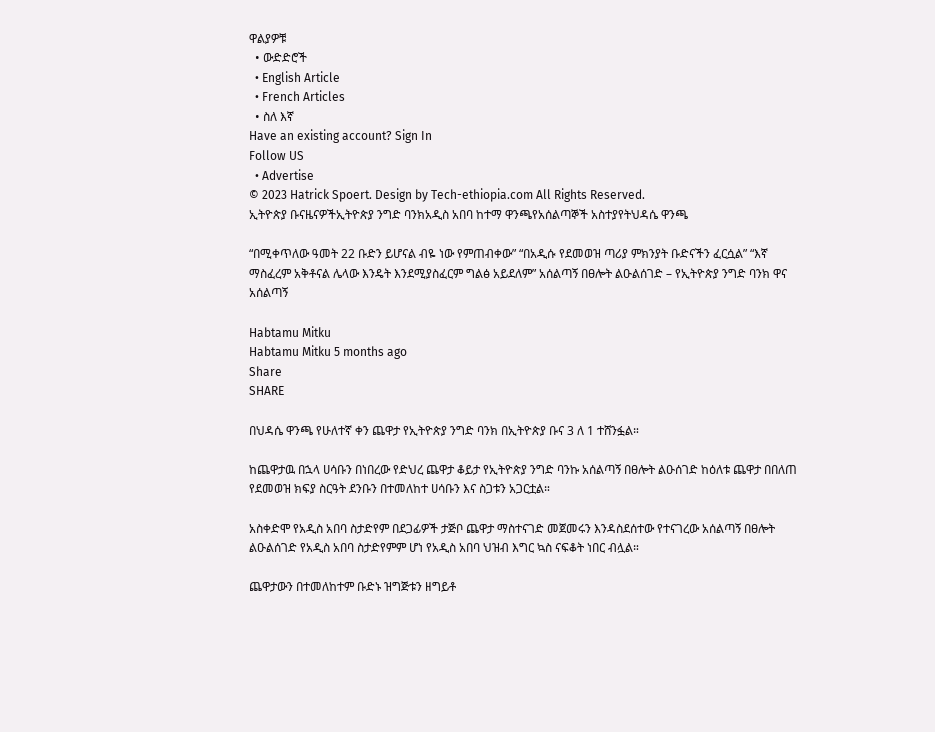ዋልያዎቹ
  • ውድድሮች
  • English Article
  • French Articles
  • ስለ እኛ
Have an existing account? Sign In
Follow US
  • Advertise
© 2023 Hatrick Spoert. Design by Tech-ethiopia.com All Rights Reserved.
ኢትዮጵያ ቡናዜናዎችኢትዮጵያ ንግድ ባንክአዲስ አበባ ከተማ ዋንጫየአሰልጣኞች አስተያየትህዳሴ ዋንጫ

“በሚቀጥለው ዓመት 22 ቡድን ይሆናል ብዬ ነው የምጠብቀው” “በአዲሱ የደመወዝ ጣሪያ ምክንያት ቡድናችን ፈርሷል” “እኛ ማስፈረም አቅቶናል ሌላው እንዴት እንደሚያስፈርም ግልፅ አይደለም” አሰልጣኝ በፀሎት ልዑልሰገድ – የኢትዮጵያ ንግድ ባንክ ዋና አሰልጣኝ

Habtamu Mitku
Habtamu Mitku 5 months ago
Share
SHARE

በህዳሴ ዋንጫ የሁለተኛ ቀን ጨዋታ የኢትዮጵያ ንግድ ባንክ በኢትዮጵያ ቡና 3 ለ 1 ተሸንፏል።

ከጨዋታዉ በኋላ ሀሳቡን በነበረው የድህረ ጨዋታ ቆይታ የኢትዮጵያ ንግድ ባንኩ አሰልጣኝ በፀሎት ልዑሰገድ ከዕለቱ ጨዋታ በበለጠ የደመወዝ ክፍያ ስርዓት ደንቡን በተመለከተ ሀሳቡን እና ስጋቱን አጋርቷል።

አስቀድሞ የአዲስ አበባ ስታድየም በደጋፊዎች ታጅቦ ጨዋታ ማስተናገድ መጀመሩን እንዳስደሰተው የተናገረው አሰልጣኝ በፀሎት ልዑልሰገድ የአዲስ አበባ ስታድየምም ሆነ የአዲስ አበባ ህዝብ እግር ኳስ ናፍቆት ነበር ብሏል።

ጨዋታውን በተመለከተም ቡድኑ ዝግጅቱን ዘግይቶ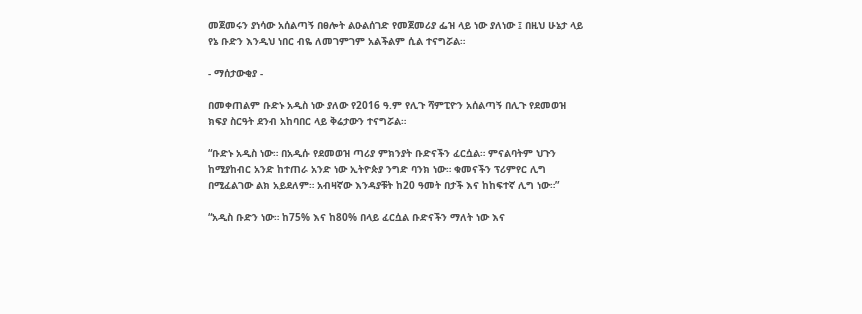መጀመሩን ያነሳው አሰልጣኝ በፀሎት ልዑልሰገድ የመጀመሪያ ፌዝ ላይ ነው ያለነው ፤ በዚህ ሁኔታ ላይ የኔ ቡድን እንዲህ ነበር ብዬ ለመገምገም አልችልም ሲል ተናግሯል።

- ማሰታውቂያ -

በመቀጠልም ቡድኑ አዲስ ነው ያለው የ2016 ዓ.ም የሊጉ ሻምፒዮን አሰልጣኝ በሊጉ የደመወዝ ክፍያ ስርዓት ደንብ አከባበር ላይ ቅሬታውን ተናግሯል።

“ቡድኑ አዲስ ነው። በአዲሱ የደመወዝ ጣሪያ ምክንያት ቡድናችን ፈርሷል። ምናልባትም ህጉን ከሚያከብር አንድ ከተጠራ አንድ ነው ኢትዮጵያ ንግድ ባንክ ነው። ቁመናችን ፕሪምየር ሊግ በሚፈልገው ልክ አይደለም። አብዛኛው እንዳያቹት ከ20 ዓመት በታች እና ከከፍተኛ ሊግ ነው።”

“አዲስ ቡድን ነው። ከ75% እና ከ80% በላይ ፈርሷል ቡድናችን ማለት ነው እና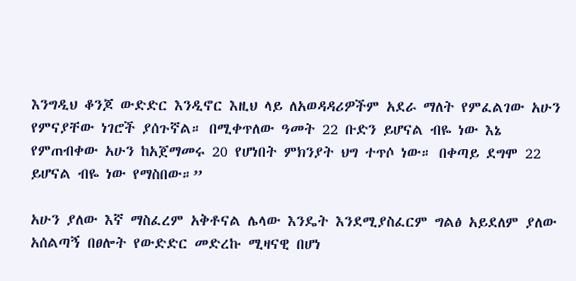እንግዲህ ቆንጆ ውድድር እንዲኖር እዚህ ላይ ለአወዳዳሪዎችም አደራ ማለት የምፈልገው አሁን የምናያቸው ነገሮች ያሰጉኛል። በሚቀጥለው ዓመት 22 ቡድን ይሆናል ብዬ ነው እኔ የምጠብቀው አሁን ከአጀማመሩ 20 የሆነበት ምክንያት ህግ ተጥሶ ነው። በቀጣይ ደግሞ 22 ይሆናል ብዬ ነው የማስበው።”

አሁን ያለው እኛ ማስፈረም አቅቶናል ሌላው እንዴት እንደሚያስፈርም ግልፅ አይደለም ያለው አሰልጣኝ በፀሎት የውድድር መድረኩ ሚዛናዊ በሆነ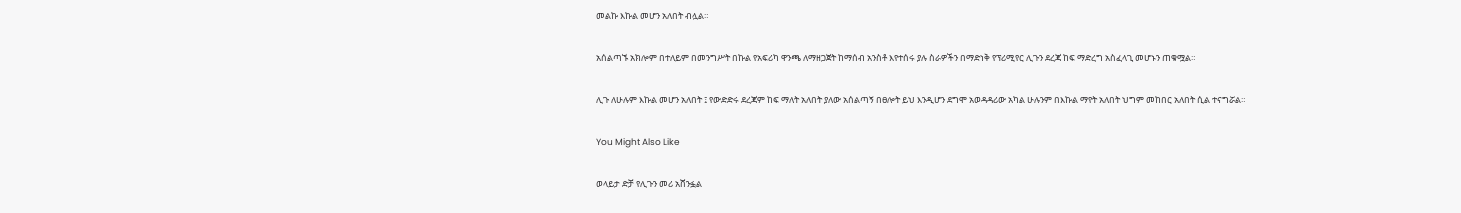መልኩ እኩል መሆን አለበት ብሏል።

አሰልጣኙ አክሎም በተለይም በመንግሥት በኩል የአፍሪካ ዋንጫ ለማዘጋጀት ከማሰብ አንስቶ እየተሰሩ ያሉ ስራዎችን በማድነቅ የፕሪሚየር ሊጉን ደረጃ ከፍ ማድረግ አስፈላጊ መሆኑን ጠቁሟል።

ሊጉ ለሁሉም እኩል መሆን አለበት ፤ የውድድሩ ደረጃም ከፍ ማለት አለበት ያለው አሰልጣኝ በፀሎት ይህ እንዲሆን ደግሞ አወዳዳሪው አካል ሁሉንም በእኩል ማየት አለበት ህግም መከበር አለበት ሲል ተናግሯል።

You Might Also Like

ወላይታ ድቻ የሊጉን መሪ አሸንፏል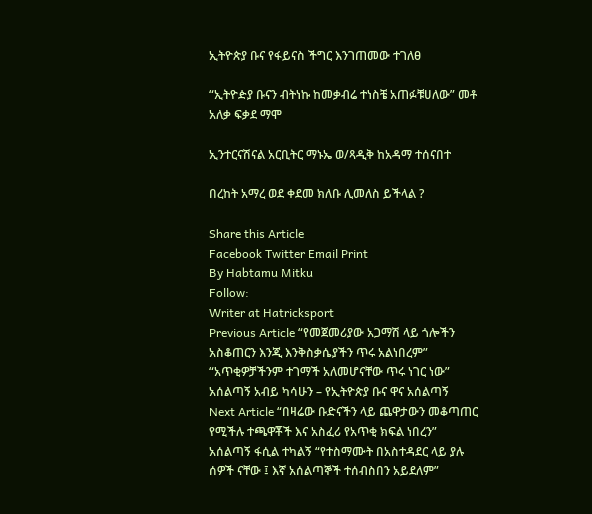ኢትዮጵያ ቡና የፋይናስ ችግር እንገጠመው ተገለፀ

“ኢትዮዽያ ቡናን ብትነኩ ከመቃብሬ ተነስቼ አጠፉቹሀለው” መቶ አለቃ ፍቃደ ማሞ

ኢንተርናሽናል አርቢትር ማኑኤ ወ/ጻዲቅ ከአዳማ ተሰናበተ

በረከት አማረ ወደ ቀደመ ክለቡ ሊመለስ ይችላል ?

Share this Article
Facebook Twitter Email Print
By Habtamu Mitku
Follow:
Writer at Hatricksport
Previous Article “የመጀመሪያው አጋማሽ ላይ ጎሎችን አስቆጠርን እንጂ እንቅስቃሴያችን ጥሩ አልነበረም” “አጥቂዎቻችንም ተገማች አለመሆናቸው ጥሩ ነገር ነው” አሰልጣኝ አብይ ካሳሁን – የኢትዮጵያ ቡና ዋና አሰልጣኝ
Next Article “በዛሬው ቡድናችን ላይ ጨዋታውን መቆጣጠር የሚችሉ ተጫዋቾች እና አስፈሪ የአጥቂ ክፍል ነበረን” አሰልጣኝ ፋሲል ተካልኝ “የተስማሙት በአስተዳደር ላይ ያሉ ሰዎች ናቸው ፤ እኛ አሰልጣኞች ተሰብስበን አይደለም”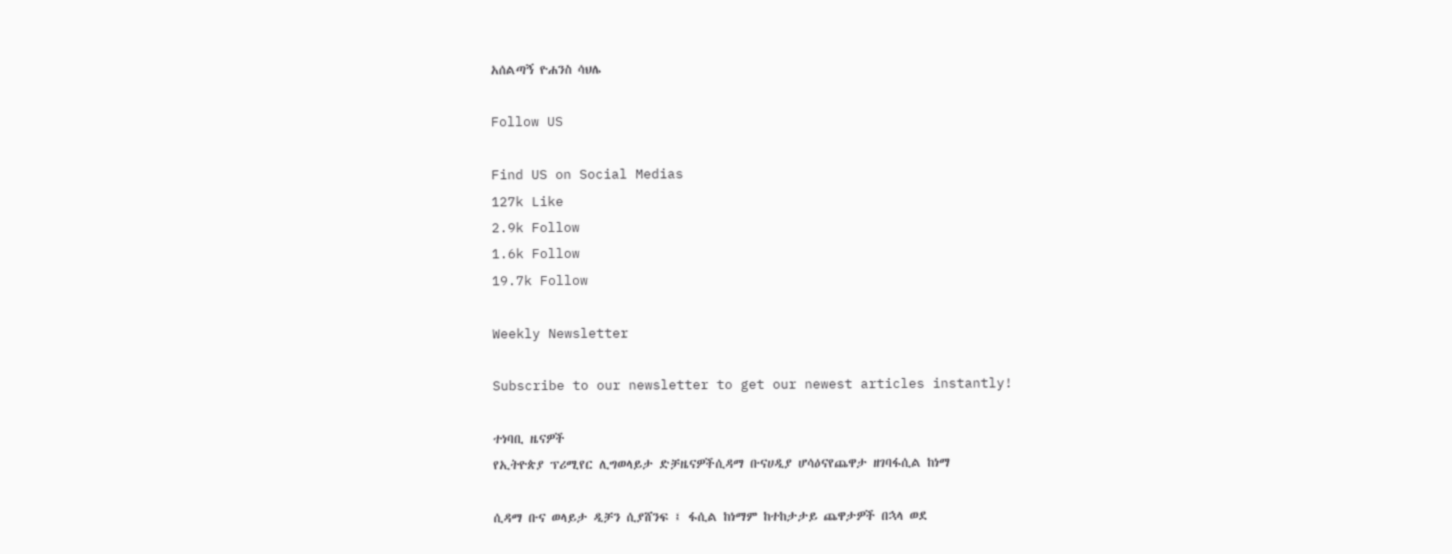አሰልጣኝ ዮሐንስ ሳህሌ

Follow US

Find US on Social Medias
127k Like
2.9k Follow
1.6k Follow
19.7k Follow

Weekly Newsletter

Subscribe to our newsletter to get our newest articles instantly!

ተነባቢ ዜናዎች
የኢትዮጵያ ፕሪሚየር ሊግወላይታ ድቻዜናዎችሲዳማ ቡናሀዲያ ሆሳዕናየጨዋታ ዘገባፋሲል ከነማ

ሲዳማ ቡና ወላይታ ዲቻን ሲያሸንፍ ፤ ፋሲል ከነማም ከተከታታይ ጨዋታዎች በኋላ ወደ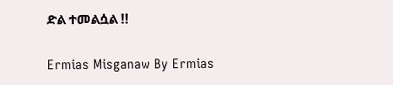ድል ተመልሷል !!

Ermias Misganaw By Ermias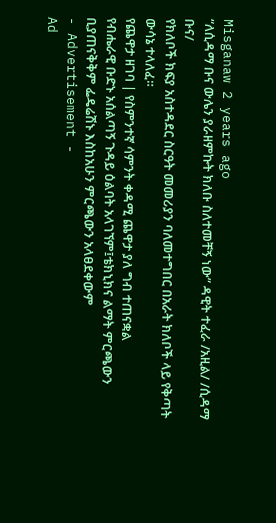Misganaw 2 years ago
“ለሲዳማ ቡና ውሌን ያራዘምኩት ክለቡ ስለተመቸኝ ነው” ዳዊት ተፈራ /አዚል/ /ሲዳማ ቡና/
የክለቦች ክፍያ አስተዳደር ስርዓት መመሪያን ባለመተግበር በአራት ክለቦች ላይ የቅጣት ውሳኔ ተላለፈ።
የጨዋታ ዘገባ | የስምንተኛ ሳምንት ቀዳሚ ጨዋታ ያለ ግብ ተጠናቋል
የብሔራዊ ቡድኑ አሰልጣኝ ጉዳይ ዕልባት አላገኘም፤ቴክኒክና ልማት ምርጫውን ቢያጠናቅቅም ፌዴሬሽኑ እስከአሁን ምርጫውን አላፀደቀውም
- Advertisement -
Ad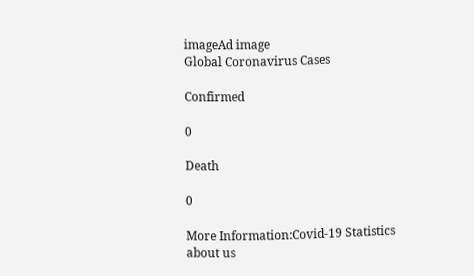imageAd image
Global Coronavirus Cases

Confirmed

0

Death

0

More Information:Covid-19 Statistics
about us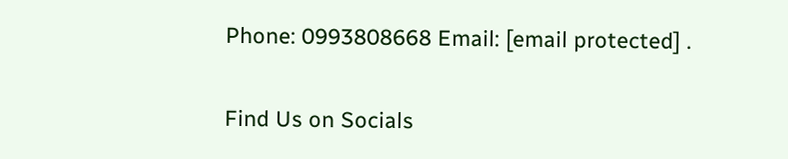Phone: 0993808668 Email: [email protected] .

Find Us on Socials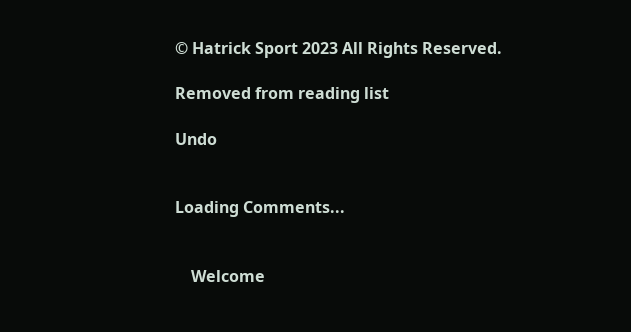© Hatrick Sport 2023 All Rights Reserved.

Removed from reading list

Undo


Loading Comments...


    Welcome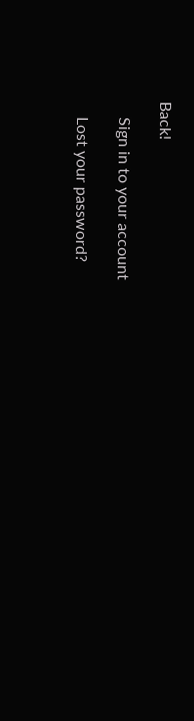Back!

    Sign in to your account

    Lost your password?